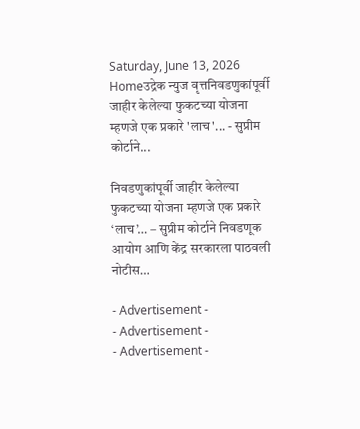Saturday, June 13, 2026
Homeउद्रेक न्युज वृत्तनिवडणुकांपूर्वी जाहीर केलेल्या फुकटच्या योजना म्हणजे एक प्रकारे 'लाच'... - सुप्रीम कोर्टाने...

निवडणुकांपूर्वी जाहीर केलेल्या फुकटच्या योजना म्हणजे एक प्रकारे ‘लाच’… – सुप्रीम कोर्टाने निवडणूक आयोग आणि केंद्र सरकारला पाठवली नोटीस…

- Advertisement -
- Advertisement -
- Advertisement -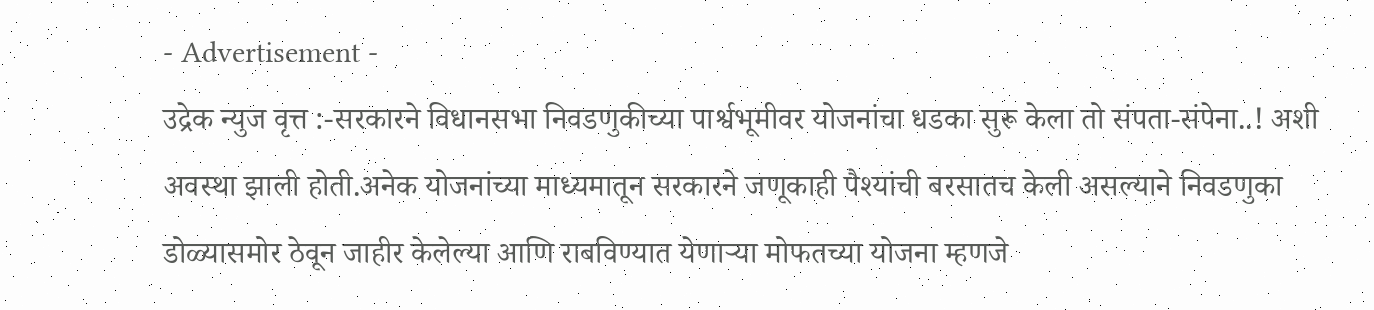- Advertisement -
उद्रेक न्युज वृत्त :-सरकारने विधानसभा निवडणुकीच्या पार्श्वभूमीवर योजनांचा धडका सुरू केला तो संपता-संपेना..! अशी अवस्था झाली होती.अनेक योजनांच्या माध्यमातून सरकारने जणूकाही पैश्यांची बरसातच केली असल्याने निवडणुका डोळ्यासमोर ठेवून जाहीर केलेल्या आणि राबविण्यात येणाऱ्या मोफतच्या योजना म्हणजे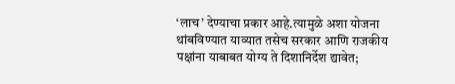‘लाच’ देण्याचा प्रकार आहे.त्यामुळे अशा योजना थांबविण्यात याव्यात तसेच सरकार आणि राजकीय पक्षांना याबाबत योग्य ते दिशानिर्देश द्यावेत;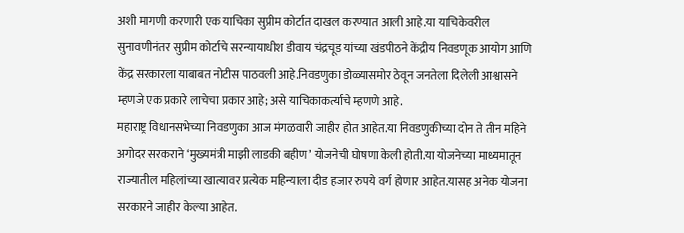अशी मागणी करणारी एक याचिका सुप्रीम कोर्टात दाखल करण्यात आली आहे.या याचिकेवरील सुनावणीनंतर सुप्रीम कोर्टाचे सरन्यायाधीश डीवाय चंद्रचूड यांच्या खंडपीठने केंद्रीय निवडणूक आयोग आणि केंद्र सरकारला याबाबत नोटीस पाठवली आहे.निवडणुका डोळ्यासमोर ठेवून जनतेला दिलेली आश्वासने म्हणजे एक प्रकारे लाचेचा प्रकार आहे; असे याचिकाकर्त्याचे म्हणणे आहे.
महाराष्ट्र विधानसभेच्या निवडणुका आज मंगळवारी जाहीर होत आहेत.या निवडणुकीच्या दोन ते तीन महिने अगोदर सरकराने ‘मुख्यमंत्री माझी लाडकी बहीण’ योजनेची घोषणा केली होती.या योजनेच्या माध्यमातून राज्यातील महिलांच्या खात्यावर प्रत्येक महिन्याला दीड हजार रुपये वर्ग होणार आहेत.यासह अनेक योजना सरकारने जाहीर केल्या आहेत.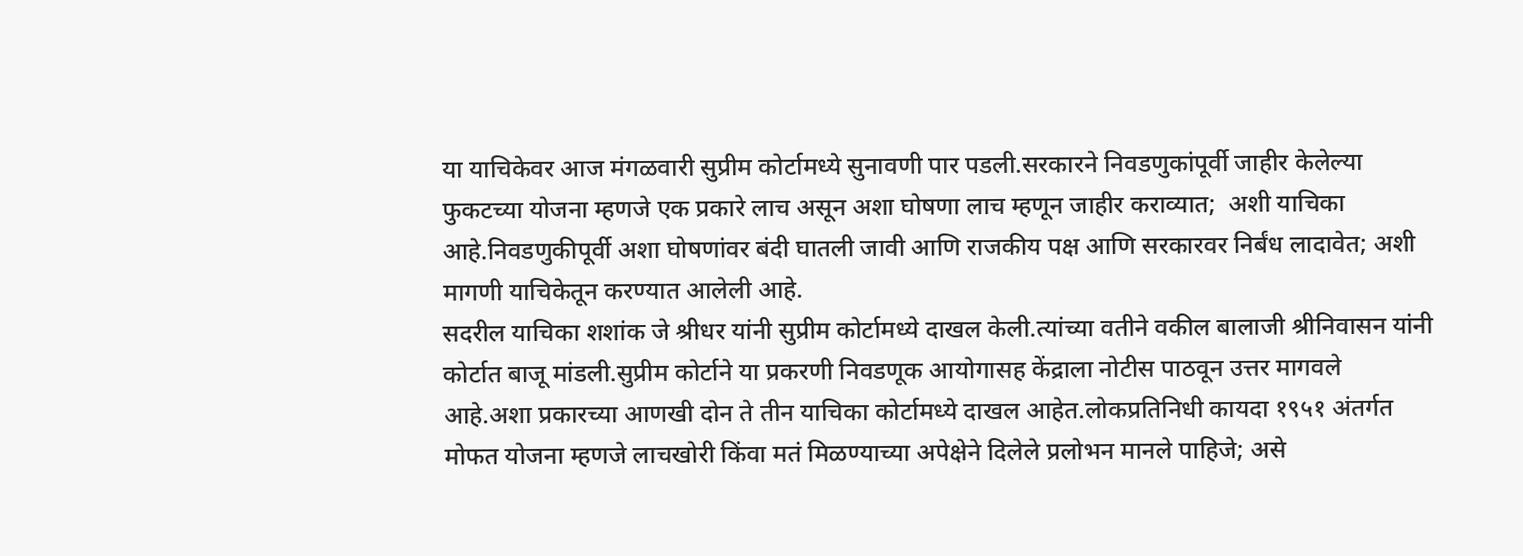या याचिकेवर आज मंगळवारी सुप्रीम कोर्टामध्ये सुनावणी पार पडली.सरकारने निवडणुकांपूर्वी जाहीर केलेल्या फुकटच्या योजना म्हणजे एक प्रकारे लाच असून अशा घोषणा लाच म्हणून जाहीर कराव्यात;  अशी याचिका आहे.निवडणुकीपूर्वी अशा घोषणांवर बंदी घातली जावी आणि राजकीय पक्ष आणि सरकारवर निर्बंध लादावेत; अशी मागणी याचिकेतून करण्यात आलेली आहे.
सदरील याचिका शशांक जे श्रीधर यांनी सुप्रीम कोर्टामध्ये दाखल केली.त्यांच्या वतीने वकील बालाजी श्रीनिवासन यांनी कोर्टात बाजू मांडली.सुप्रीम कोर्टाने या प्रकरणी निवडणूक आयोगासह केंद्राला नोटीस पाठवून उत्तर मागवले आहे.अशा प्रकारच्या आणखी दोन ते तीन याचिका कोर्टामध्ये दाखल आहेत.लोकप्रतिनिधी कायदा १९५१ अंतर्गत मोफत योजना म्हणजे लाचखोरी किंवा मतं मिळण्याच्या अपेक्षेने दिलेले प्रलोभन मानले पाहिजे; असे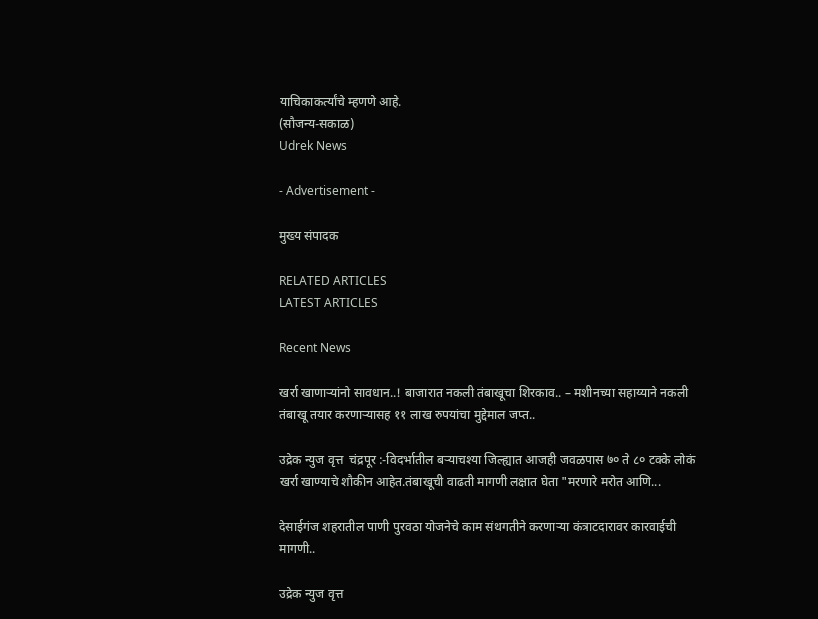याचिकाकर्त्यांचे म्हणणे आहे.
(सौजन्य-सकाळ)
Udrek News

- Advertisement -

मुख्य संपादक

RELATED ARTICLES
LATEST ARTICLES

Recent News

खर्रा खाणाऱ्यांनो सावधान..! बाजारात नकली तंबाखूचा शिरकाव.. – मशीनच्या सहाय्याने नकली तंबाखू तयार करणाऱ्यासह ११ लाख रुपयांचा मुद्देमाल जप्त..

उद्रेक न्युज वृत्त  चंद्रपूर :-विदर्भातील बऱ्याचश्या जिल्ह्यात आजही जवळपास ७० ते ८० टक्के लोकं खर्रा खाण्याचे शौकीन आहेत.तंबाखूची वाढती मागणी लक्षात घेता "मरणारे मरोत आणि...

देसाईगंज शहरातील पाणी पुरवठा योजनेचे काम संथगतीने करणाऱ्या कंत्राटदारावर कारवाईची मागणी..

उद्रेक न्युज वृत्त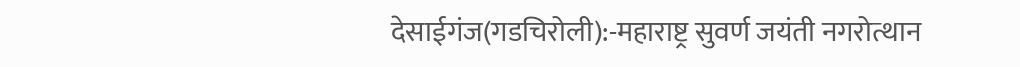देसाईगंज(गडचिरोली):-महाराष्ट्र सुवर्ण जयंती नगरोत्थान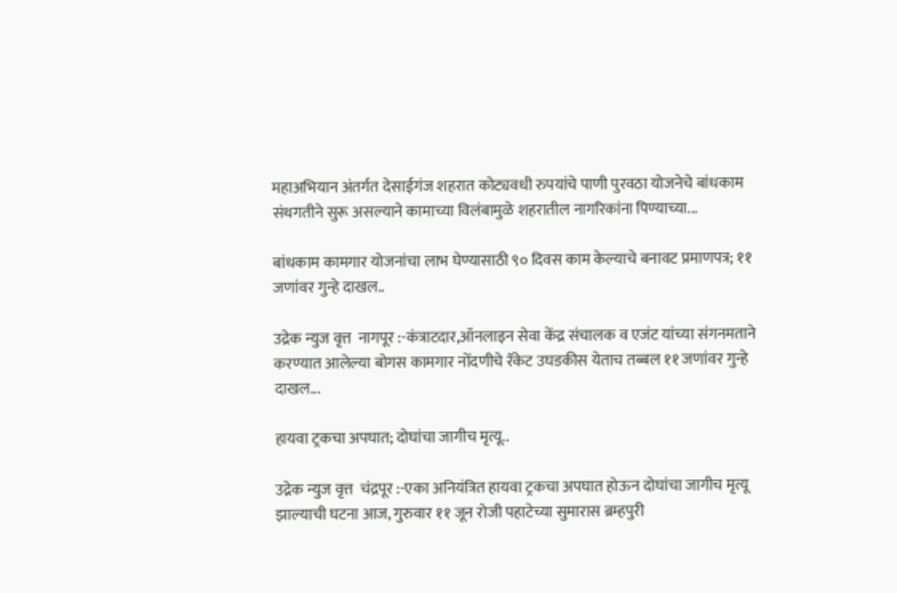महाअभियान अंतर्गत देसाईगंज शहरात कोट्यवधी रुपयांचे पाणी पुरवठा योजनेचे बांधकाम संथगतीने सुरू असल्याने कामाच्या विलंबामुळे शहरातील नागरिकांना पिण्याच्या...

बांधकाम कामगार योजनांचा लाभ घेण्यासाठी ९० दिवस काम केल्याचे बनावट प्रमाणपत्र; ११ जणांवर गुन्हे दाखल..

उद्रेक न्युज वृत्त  नागपूर :-कंत्राटदार,ऑनलाइन सेवा केंद्र संचालक व एजंट यांच्या संगनमताने करण्यात आलेल्या बोगस कामगार नोंदणीचे रॅकेट उघडकीस येताच तब्बल ११ जणांवर गुन्हे दाखल...

हायवा ट्रकचा अपघात; दोघांचा जागीच मृत्यू..

उद्रेक न्युज वृत्त  चंद्रपूर :-एका अनियंत्रित हायवा ट्रकचा अपघात होऊन दोघांचा जागीच मृत्यू झाल्याची घटना आज, गुरुवार ११ जून रोजी पहाटेच्या सुमारास ब्रम्हपुरी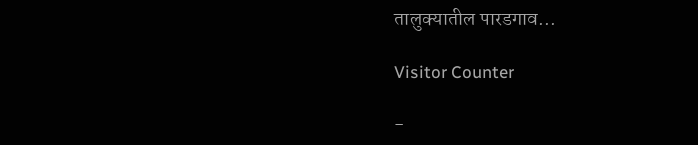तालुक्यातील पारडगाव...

Visitor Counter

-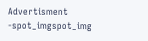Advertisment -spot_imgspot_img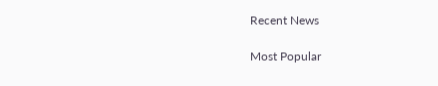Recent News

Most Popular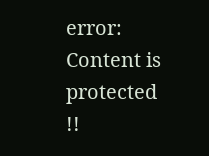error: Content is protected !!